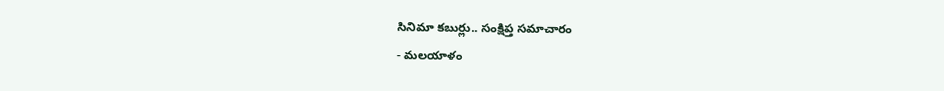సినిమా కబుర్లు.. సంక్షిప్త సమాచారం
- మలయాళం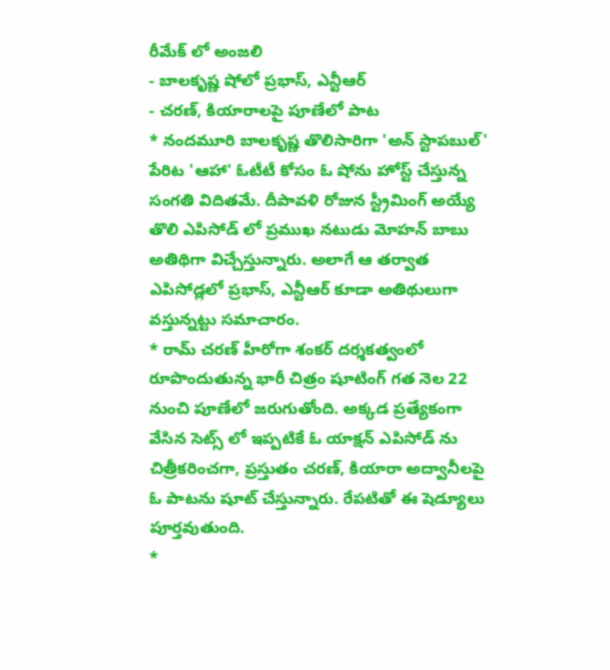రీమేక్ లో అంజలి
- బాలకృష్ణ షోలో ప్రభాస్, ఎన్టీఆర్
- చరణ్, కియారాలపై పూణేలో పాట
* నందమూరి బాలకృష్ణ తొలిసారిగా 'అన్ స్టాపబుల్' పేరిట 'ఆహా' ఓటీటీ కోసం ఓ షోను హోస్ట్ చేస్తున్న సంగతి విదితమే. దీపావళి రోజున స్ట్రీమింగ్ అయ్యే తొలి ఎపిసోడ్ లో ప్రముఖ నటుడు మోహన్ బాబు అతిథిగా విచ్చేస్తున్నారు. అలాగే ఆ తర్వాత ఎపిసోడ్లలో ప్రభాస్, ఎన్టీఆర్ కూడా అతిథులుగా వస్తున్నట్టు సమాచారం.
* రామ్ చరణ్ హీరోగా శంకర్ దర్శకత్వంలో రూపొందుతున్న భారీ చిత్రం షూటింగ్ గత నెల 22 నుంచి పూణేలో జరుగుతోంది. అక్కడ ప్రత్యేకంగా వేసిన సెట్స్ లో ఇప్పటికే ఓ యాక్షన్ ఎపిసోడ్ ను చిత్రీకరించగా, ప్రస్తుతం చరణ్, కియారా అద్వానీలపై ఓ పాటను షూట్ చేస్తున్నారు. రేపటితో ఈ షెడ్యూలు పూర్తవుతుంది.
*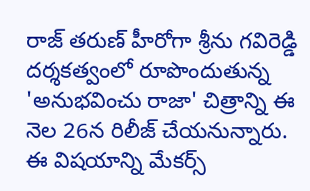రాజ్ తరుణ్ హీరోగా శ్రీను గవిరెడ్డి దర్శకత్వంలో రూపొందుతున్న 'అనుభవించు రాజా' చిత్రాన్ని ఈ నెల 26న రిలీజ్ చేయనున్నారు. ఈ విషయాన్ని మేకర్స్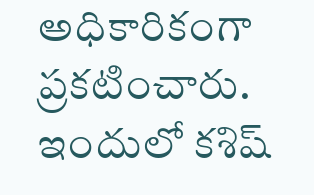అధికారికంగా ప్రకటించారు. ఇందులో కశిష్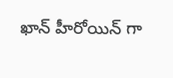ఖాన్ హీరోయిన్ గా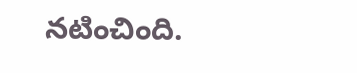నటించింది.